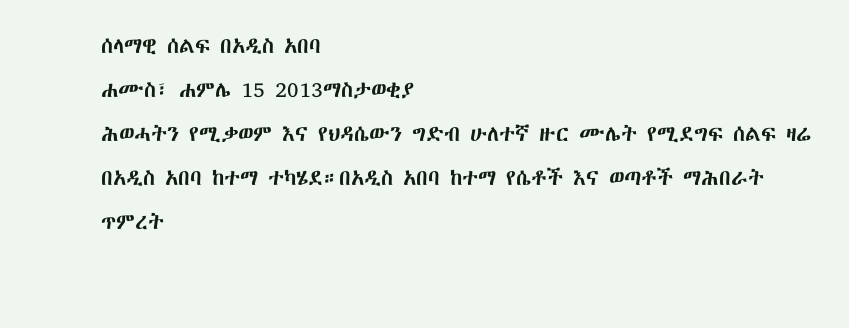ሰላማዊ ሰልፍ በአዲስ አበባ
ሐሙስ፣ ሐምሌ 15 2013ማስታወቂያ
ሕወሓትን የሚቃወም እና የህዳሴውን ግድብ ሁለተኛ ዙር ሙሌት የሚደግፍ ሰልፍ ዛሬ በአዲስ አበባ ከተማ ተካሄደ።በአዲስ አበባ ከተማ የሴቶች እና ወጣቶች ማሕበራት ጥምረት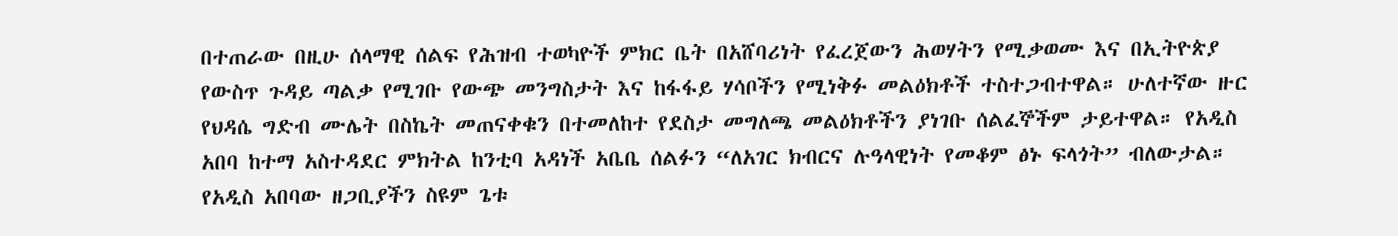በተጠራው በዚሁ ሰላማዊ ሰልፍ የሕዝብ ተወካዮች ምክር ቤት በአሸባሪነት የፈረጀውን ሕወሃትን የሚቃወሙ እና በኢትዮጵያ የውስጥ ጉዳይ ጣልቃ የሚገቡ የውጭ መንግስታት እና ከፋፋይ ሃሳቦችን የሚነቅፉ መልዕክቶች ተስተጋብተዋል። ሁለተኛው ዙር የህዳሴ ግድብ ሙሌት በስኬት መጠናቀቁን በተመለከተ የደስታ መግለጫ መልዕክቶችን ያነገቡ ሰልፈኞችም ታይተዋል። የአዲስ አበባ ከተማ አስተዳደር ምክትል ከንቲባ አዳነች አቤቤ ሰልፉን “ለአገር ክብርና ሉዓላዊነት የመቆም ፅኑ ፍላጎት” ብለውታል። የአዲስ አበባው ዘጋቢያችን ስዩም ጌቱ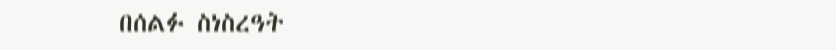በሰልፉ ስነስረዓት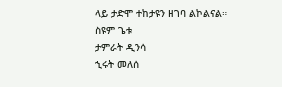ላይ ታድሞ ተከታዩን ዘገባ ልኮልናል።
ስዩም ጌቱ
ታምራት ዲንሳ
ኂሩት መለሰ